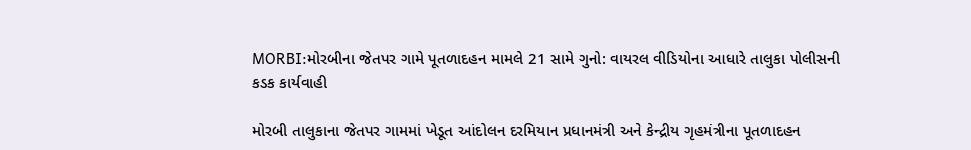MORBI:મોરબીના જેતપર ગામે પૂતળાદહન મામલે 21 સામે ગુનો: વાયરલ વીડિયોના આધારે તાલુકા પોલીસની કડક કાર્યવાહી

મોરબી તાલુકાના જેતપર ગામમાં ખેડૂત આંદોલન દરમિયાન પ્રધાનમંત્રી અને કેન્દ્રીય ગૃહમંત્રીના પૂતળાદહન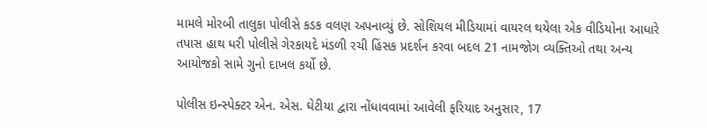મામલે મોરબી તાલુકા પોલીસે કડક વલણ અપનાવ્યું છે. સોશિયલ મીડિયામાં વાયરલ થયેલા એક વીડિયોના આધારે તપાસ હાથ ધરી પોલીસે ગેરકાયદે મંડળી રચી હિંસક પ્રદર્શન કરવા બદલ 21 નામજોગ વ્યક્તિઓ તથા અન્ય આયોજકો સામે ગુનો દાખલ કર્યો છે.

પોલીસ ઇન્સ્પેક્ટર એન. એસ. ઘેટીયા દ્વારા નોંધાવવામાં આવેલી ફરિયાદ અનુસાર, 17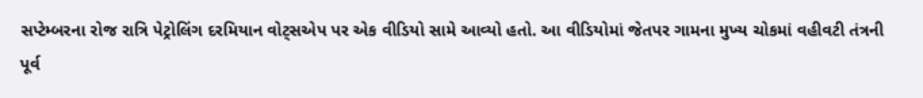સપ્ટેમ્બરના રોજ રાત્રિ પેટ્રોલિંગ દરમિયાન વોટ્સએપ પર એક વીડિયો સામે આવ્યો હતો. આ વીડિયોમાં જેતપર ગામના મુખ્ય ચોકમાં વહીવટી તંત્રની પૂર્વ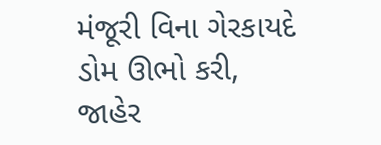મંજૂરી વિના ગેરકાયદે ડોમ ઊભો કરી, જાહેર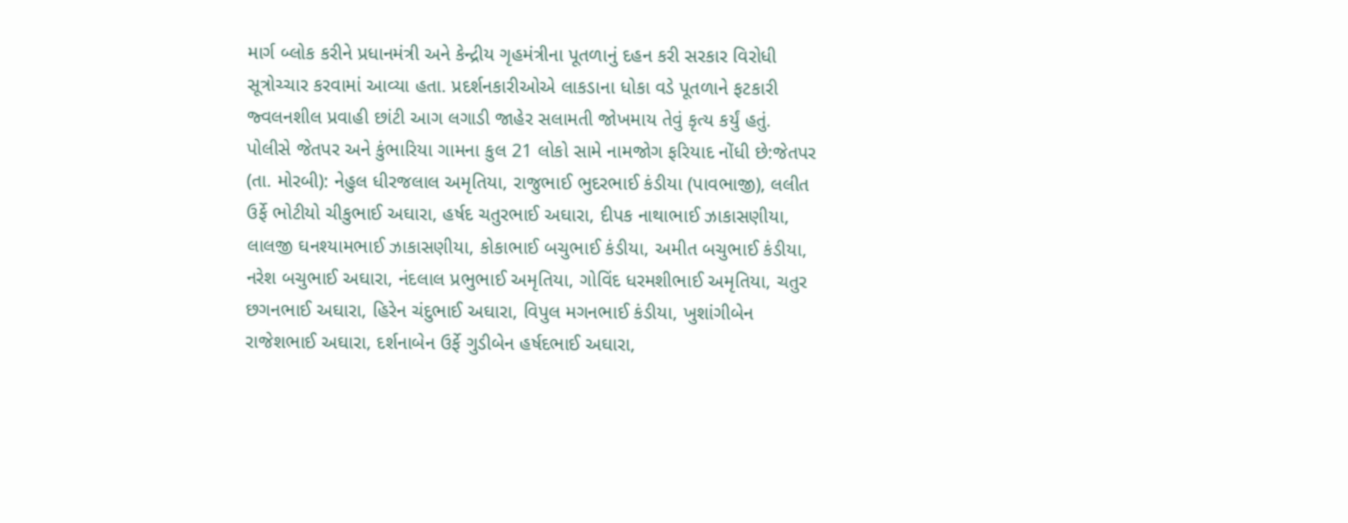માર્ગ બ્લોક કરીને પ્રધાનમંત્રી અને કેન્દ્રીય ગૃહમંત્રીના પૂતળાનું દહન કરી સરકાર વિરોધી સૂત્રોચ્ચાર કરવામાં આવ્યા હતા. પ્રદર્શનકારીઓએ લાકડાના ધોકા વડે પૂતળાને ફટકારી જ્વલનશીલ પ્રવાહી છાંટી આગ લગાડી જાહેર સલામતી જોખમાય તેવું કૃત્ય કર્યું હતું.
પોલીસે જેતપર અને કુંભારિયા ગામના કુલ 21 લોકો સામે નામજોગ ફરિયાદ નોંધી છે:જેતપર (તા. મોરબી): નેહુલ ધીરજલાલ અમૃતિયા, રાજુભાઈ ભુદરભાઈ કંડીયા (પાવભાજી), લલીત ઉર્ફે ભોટીયો ચીકુભાઈ અઘારા, હર્ષદ ચતુરભાઈ અઘારા, દીપક નાથાભાઈ ઝાકાસણીયા, લાલજી ઘનશ્યામભાઈ ઝાકાસણીયા, કોકાભાઈ બચુભાઈ કંડીયા, અમીત બચુભાઈ કંડીયા, નરેશ બચુભાઈ અઘારા, નંદલાલ પ્રભુભાઈ અમૃતિયા, ગોવિંદ ધરમશીભાઈ અમૃતિયા, ચતુર છગનભાઈ અઘારા, હિરેન ચંદુભાઈ અઘારા, વિપુલ મગનભાઈ કંડીયા, ખુશાંગીબેન રાજેશભાઈ અઘારા, દર્શનાબેન ઉર્ફે ગુડીબેન હર્ષદભાઈ અઘારા,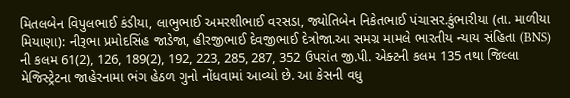મિતલબેન વિપુલભાઈ કંડીયા, લાભુભાઈ અમરશીભાઈ વરસડા, જ્યોતિબેન નિકેતભાઈ પંચાસર.કુંભારીયા (તા. માળીયા મિયાણા): નીરૂભા પ્રમોદસિંહ જાડેજા, હીરજીભાઈ દેવજીભાઈ દેત્રોજા.આ સમગ્ર મામલે ભારતીય ન્યાય સંહિતા (BNS) ની કલમ 61(2), 126, 189(2), 192, 223, 285, 287, 352 ઉપરાંત જી.પી. એક્ટની કલમ 135 તથા જિલ્લા મેજિસ્ટ્રેટના જાહેરનામા ભંગ હેઠળ ગુનો નોંધવામાં આવ્યો છે. આ કેસની વધુ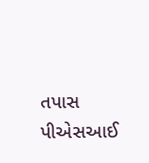તપાસ પીએસઆઈ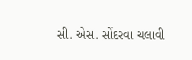સી. એસ. સોંદરવા ચલાવી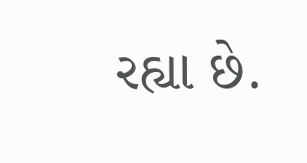રહ્યા છે.